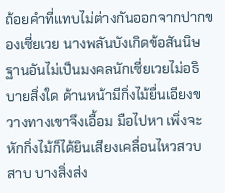ถ้อยคำที่แทบไม่ต่างกันออกจากปากของเซี่ยเวย นางพลันบังเกิดข้อสันนิษฐานอันไม่เป็นมงคลนักเซี่ยเวยไม่อธิบายสิ่งใด ด้านหน้ามีกิ่งไม้ยื่นเอียงขวางทางเขาจึงเอื้อม มือไปหา เพิ่งจะหักกิ่งไม้ก็ได้ยินเสียงเคลื่อนไหวสวบสาบ บางสิ่งส่ง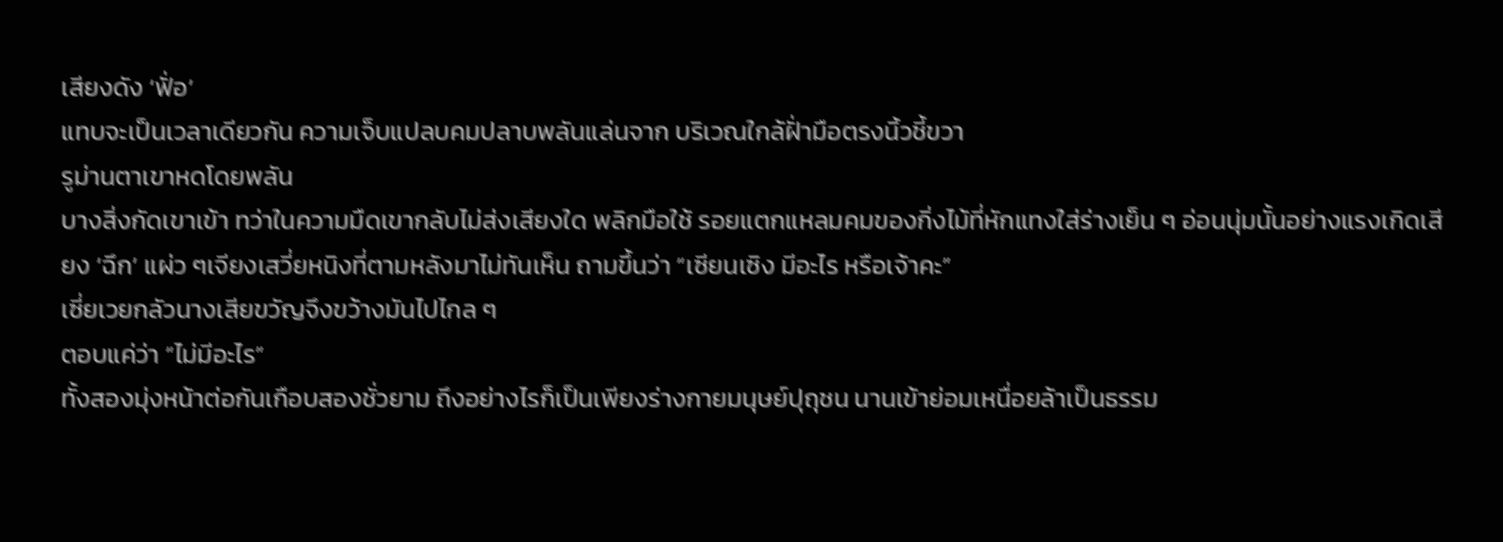เสียงดัง ‘ฟั่อ’
แทบจะเป็นเวลาเดียวกัน ความเจ็บแปลบคมปลาบพลันแล่นจาก บริเวณใกล้ฝั่ามือตรงนิ้วชี้ขวา
รูม่านตาเขาหดโดยพลัน
บางสิ่งกัดเขาเข้า ทว่าในความมืดเขากลับไม่ส่งเสียงใด พลิกมือใช้ รอยแตกแหลมคมของกิ่งไม้ที่หักแทงใส่ร่างเย็น ๆ อ่อนนุ่มนั้นอย่างแรงเกิดเสียง ‘ฉึก’ แผ่ว ๆเจียงเสวี่ยหนิงที่ตามหลังมาไม่ทันเห็น ถามขึ้นว่า “เซียนเซิง มีอะไร หรือเจ้าคะ”
เซี่ยเวยกลัวนางเสียขวัญจึงขว้างมันไปไกล ๆ
ตอบแค่ว่า “ไม่มีอะไร”
ทั้งสองมุ่งหน้าต่อกันเกือบสองชั่วยาม ถึงอย่างไรก็เป็นเพียงร่างกายมนุษย์ปุถุชน นานเข้าย่อมเหนื่อยล้าเป็นธรรม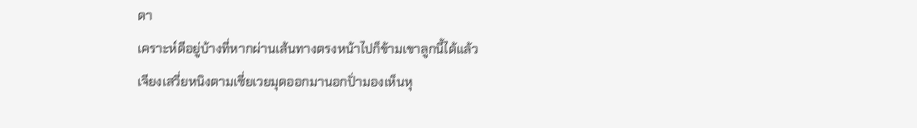ดา
เคราะห์ดีอยู่บ้างที่หากผ่านเส้นทางตรงหน้าไปก็ข้ามเขาลูกนี้ได้แล้ว
เจียงเสวี่ยหนิงตามเซี่ยเวยมุดออกมานอกปั่ามองเห็นหุ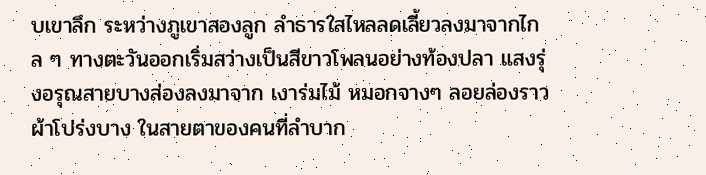บเขาลึก ระหว่างภูเขาสองลูก ลำธารใสไหลลดเลี้ยวลงมาจากไกล ๆ ทางตะวันออกเริ่มสว่างเป็นสีขาวโพลนอย่างท้องปลา แสงรุ่งอรุณสายบางส่องลงมาจาก เงาร่มไม้ หมอกจางๆ ลอยล่องราวผ้าโปร่งบาง ในสายตาของคนที่ลำบาก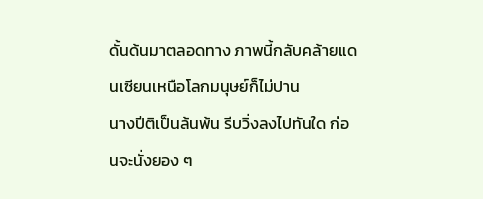ดั้นด้นมาตลอดทาง ภาพนี้กลับคล้ายแดนเซียนเหนือโลกมนุษย์ก็ไม่ปาน
นางปีติเป็นล้นพ้น รีบวิ่งลงไปทันใด ก่อนจะนั่งยอง ๆ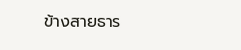ข้างสายธาร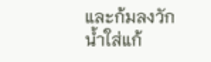และก้มลงวักน้ำใส่แก้